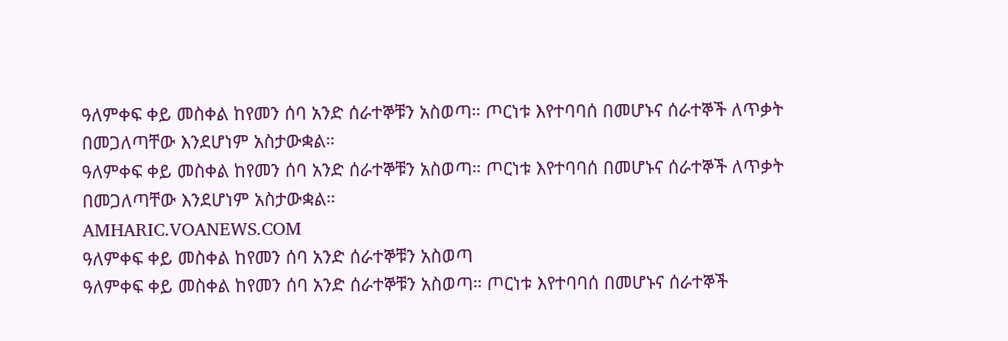ዓለምቀፍ ቀይ መስቀል ከየመን ሰባ አንድ ሰራተኞቹን አስወጣ። ጦርነቱ እየተባባሰ በመሆኑና ሰራተኞች ለጥቃት በመጋለጣቸው እንደሆነም አስታውቋል።
ዓለምቀፍ ቀይ መስቀል ከየመን ሰባ አንድ ሰራተኞቹን አስወጣ። ጦርነቱ እየተባባሰ በመሆኑና ሰራተኞች ለጥቃት በመጋለጣቸው እንደሆነም አስታውቋል።
AMHARIC.VOANEWS.COM
ዓለምቀፍ ቀይ መስቀል ከየመን ሰባ አንድ ሰራተኞቹን አስወጣ
ዓለምቀፍ ቀይ መስቀል ከየመን ሰባ አንድ ሰራተኞቹን አስወጣ። ጦርነቱ እየተባባሰ በመሆኑና ሰራተኞች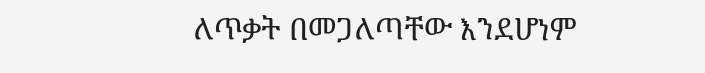ለጥቃት በመጋለጣቸው እንደሆነም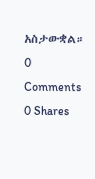አስታውቋል።
0 Comments 0 Shares